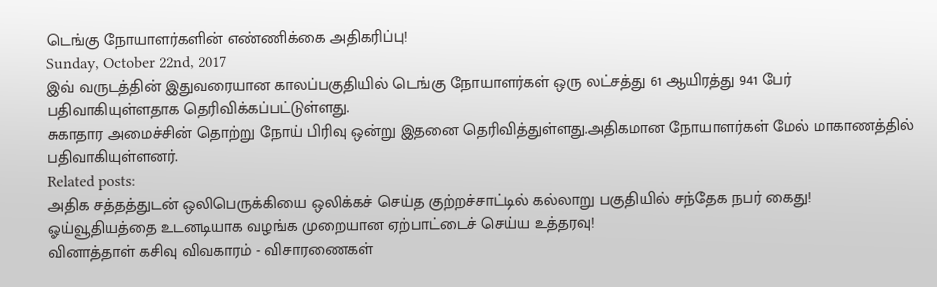டெங்கு நோயாளர்களின் எண்ணிக்கை அதிகரிப்பு!
Sunday, October 22nd, 2017
இவ் வருடத்தின் இதுவரையான காலப்பகுதியில் டெங்கு நோயாளர்கள் ஒரு லட்சத்து 61 ஆயிரத்து 941 பேர் பதிவாகியுள்ளதாக தெரிவிக்கப்பட்டுள்ளது.
சுகாதார அமைச்சின் தொற்று நோய் பிரிவு ஒன்று இதனை தெரிவித்துள்ளது.அதிகமான நோயாளர்கள் மேல் மாகாணத்தில் பதிவாகியுள்ளனர்.
Related posts:
அதிக சத்தத்துடன் ஒலிபெருக்கியை ஒலிக்கச் செய்த குற்றச்சாட்டில் கல்லாறு பகுதியில் சந்தேக நபர் கைது!
ஓய்வூதியத்தை உடனடியாக வழங்க முறையான ஏற்பாட்டைச் செய்ய உத்தரவு!
வினாத்தாள் கசிவு விவகாரம் - விசாரணைகள்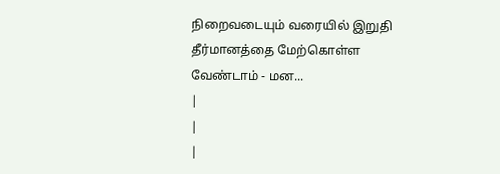நிறைவடையும் வரையில் இறுதி தீர்மானத்தை மேற்கொள்ள வேண்டாம் - மன...
|
|
|